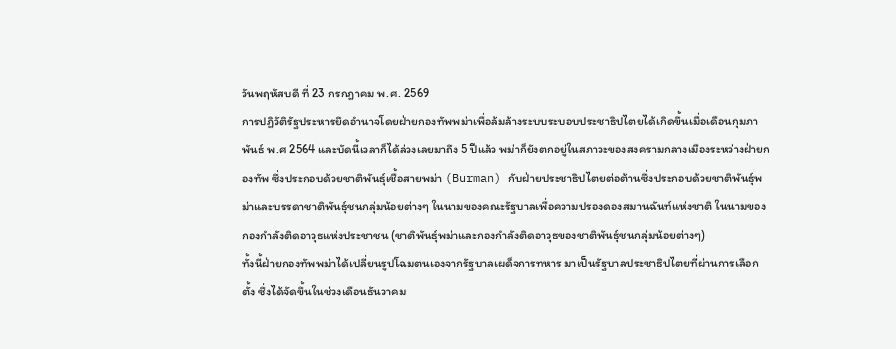วันพฤหัสบดี ที่ 23 กรกฎาคม พ.ศ. 2569
การปฏิวัติรัฐประหารยึดอำนาจโดยฝ่ายกองทัพพม่าเพื่อล้มล้างระบบระบอบประชาธิปไตยได้เกิดขึ้นเมื่อเดือนกุมภาพันธ์ พ.ศ 2564 และบัดนี้เวลาก็ได้ล่วงเลยมาถึง 5 ปีแล้ว พม่าก็ยังตกอยู่ในสภาวะของสงครามกลางเมืองระหว่างฝ่ายกองทัพ ซึ่งประกอบด้วยชาติพันธุ์เชื้อสายพม่า (Burman) กับฝ่ายประชาธิปไตยต่อต้านซึ่งประกอบด้วยชาติพันธุ์พม่าและบรรดาชาติพันธุ์ชนกลุ่มน้อยต่างๆ ในนามของคณะรัฐบาลเพื่อความปรองดองสมานฉันท์แห่งชาติ ในนามของกองกำลังติดอาวุธแห่งประชาชน (ชาติพันธุ์พม่าและกองกำลังติดอาวุธของชาติพันธุ์ชนกลุ่มน้อยต่างๆ)
ทั้งนี้ฝ่ายกองทัพพม่าได้เปลี่ยนรูปโฉมตนเองจากรัฐบาลเผด็จการทหาร มาเป็นรัฐบาลประชาธิปไตยที่ผ่านการเลือกตั้ง ซึ่งได้จัดขึ้นในช่วงเดือนธันวาคม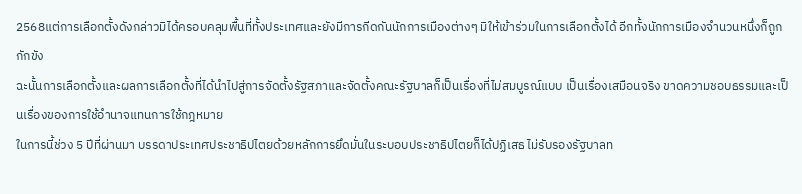2568แต่การเลือกตั้งดังกล่าวมิได้ครอบคลุมพื้นที่ทั้งประเทศและยังมีการกีดกันนักการเมืองต่างๆ มิให้เข้าร่วมในการเลือกตั้งได้ อีกทั้งนักการเมืองจำนวนหนึ่งก็ถูกกักขัง
ฉะนั้นการเลือกตั้งและผลการเลือกตั้งที่ได้นำไปสู่การจัดตั้งรัฐสภาและจัดตั้งคณะรัฐบาลก็เป็นเรื่องที่ไม่สมบูรณ์แบบ เป็นเรื่องเสมือนจริง ขาดความชอบธรรมและเป็นเรื่องของการใช้อำนาจแทนการใช้กฎหมาย
ในการนี้ช่วง 5 ปีที่ผ่านมา บรรดาประเทศประชาธิปไตยด้วยหลักการยึดมั่นในระบอบประชาธิปไตยก็ได้ปฏิเสธ ไม่รับรองรัฐบาลท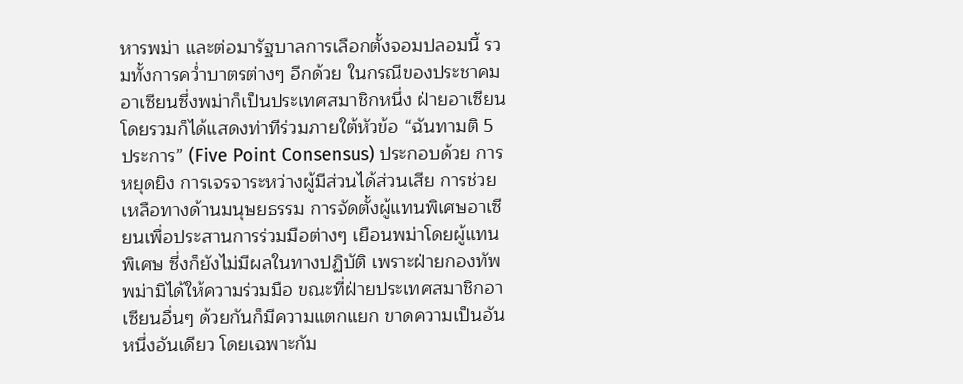หารพม่า และต่อมารัฐบาลการเลือกตั้งจอมปลอมนี้ รวมทั้งการคว่ำบาตรต่างๆ อีกด้วย ในกรณีของประชาคมอาเซียนซึ่งพม่าก็เป็นประเทศสมาชิกหนึ่ง ฝ่ายอาเซียนโดยรวมก็ได้แสดงท่าทีร่วมภายใต้หัวข้อ “ฉันทามติ 5 ประการ” (Five Point Consensus) ประกอบด้วย การหยุดยิง การเจรจาระหว่างผู้มีส่วนได้ส่วนเสีย การช่วยเหลือทางด้านมนุษยธรรม การจัดตั้งผู้แทนพิเศษอาเซียนเพื่อประสานการร่วมมือต่างๆ เยือนพม่าโดยผู้แทนพิเศษ ซึ่งก็ยังไม่มีผลในทางปฏิบัติ เพราะฝ่ายกองทัพพม่ามิได้ให้ความร่วมมือ ขณะที่ฝ่ายประเทศสมาชิกอาเซียนอื่นๆ ด้วยกันก็มีความแตกแยก ขาดความเป็นอันหนึ่งอันเดียว โดยเฉพาะกัม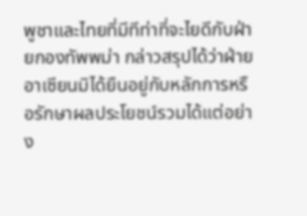พูชาและไทยที่มีทีท่าที่จะไยดีกับฝ่ายกองทัพพม่า กล่าวสรุปได้ว่าฝ่ายอาเซียนมิได้ยืนอยู่กับหลักการหรือรักษาผลประโยชน์รวมได้แต่อย่าง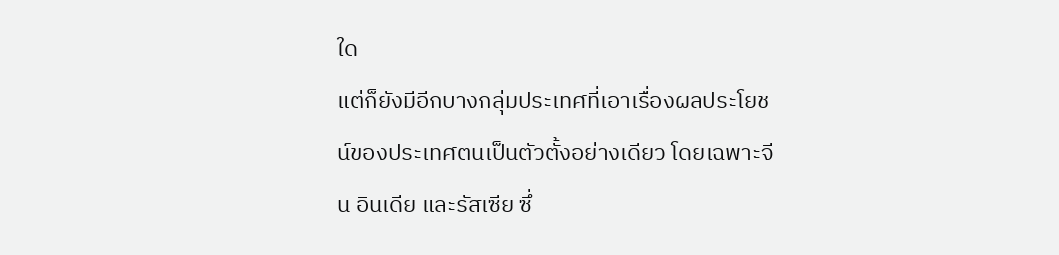ใด
แต่ก็ยังมีอีกบางกลุ่มประเทศที่เอาเรื่องผลประโยชน์ของประเทศตนเป็นตัวตั้งอย่างเดียว โดยเฉพาะจีน อินเดีย และรัสเซีย ซึ่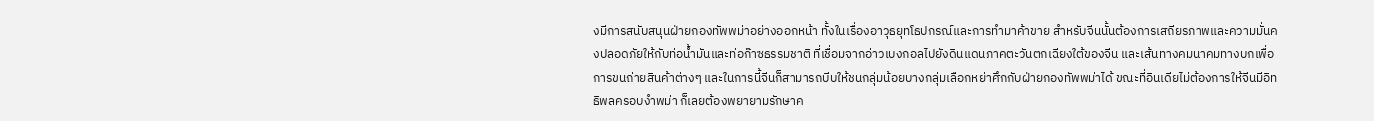งมีการสนับสนุนฝ่ายกองทัพพม่าอย่างออกหน้า ทั้งในเรื่องอาวุธยุทโธปกรณ์และการทำมาค้าขาย สำหรับจีนนั้นต้องการเสถียรภาพและความมั่นคงปลอดภัยให้กับท่อน้ำมันและท่อก๊าซธรรมชาติ ที่เชื่อมจากอ่าวเบงกอลไปยังดินแดนภาคตะวันตกเฉียงใต้ของจีน และเส้นทางคมนาคมทางบกเพื่อการขนถ่ายสินค้าต่างๆ และในการนี้จีนก็สามารถบีบให้ชนกลุ่มน้อยบางกลุ่มเลือกหย่าศึกกับฝ่ายกองทัพพม่าได้ ขณะที่อินเดียไม่ต้องการให้จีนมีอิทธิพลครอบงำพม่า ก็เลยต้องพยายามรักษาค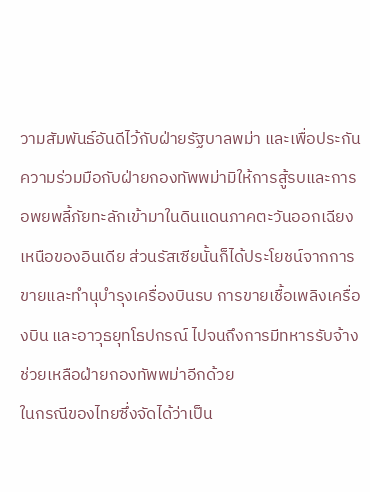วามสัมพันธ์อันดีไว้กับฝ่ายรัฐบาลพม่า และเพื่อประกันความร่วมมือกับฝ่ายกองทัพพม่ามิให้การสู้รบและการอพยพลี้ภัยทะลักเข้ามาในดินแดนภาคตะวันออกเฉียงเหนือของอินเดีย ส่วนรัสเซียนั้นก็ได้ประโยชน์จากการขายและทำนุบำรุงเครื่องบินรบ การขายเชื้อเพลิงเครื่องบิน และอาวุธยุทโธปกรณ์ ไปจนถึงการมีทหารรับจ้างช่วยเหลือฝ่ายกองทัพพม่าอีกด้วย
ในกรณีของไทยซึ่งจัดได้ว่าเป็น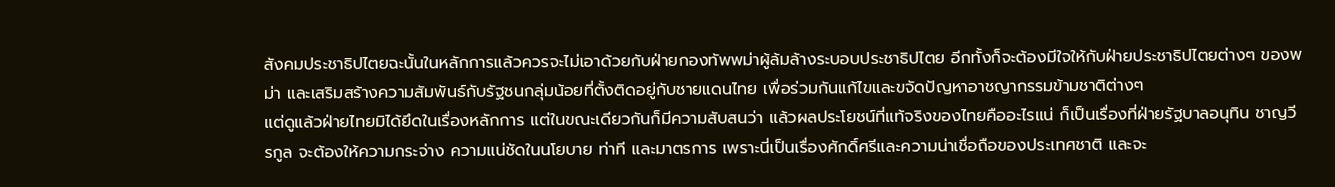สังคมประชาธิปไตยฉะนั้นในหลักการแล้วควรจะไม่เอาด้วยกับฝ่ายกองทัพพม่าผู้ล้มล้างระบอบประชาธิปไตย อีกทั้งก็จะต้องมีใจให้กับฝ่ายประชาธิปไตยต่างๆ ของพม่า และเสริมสร้างความสัมพันธ์กับรัฐชนกลุ่มน้อยที่ตั้งติดอยู่กับชายแดนไทย เพื่อร่วมกันแก้ไขและขจัดปัญหาอาชญากรรมข้ามชาติต่างๆ
แต่ดูแล้วฝ่ายไทยมิได้ยึดในเรื่องหลักการ แต่ในขณะเดียวกันก็มีความสับสนว่า แล้วผลประโยชน์ที่แท้จริงของไทยคืออะไรแน่ ก็เป็นเรื่องที่ฝ่ายรัฐบาลอนุทิน ชาญวีรกูล จะต้องให้ความกระจ่าง ความแน่ชัดในนโยบาย ท่าที และมาตรการ เพราะนี่เป็นเรื่องศักดิ์ศรีและความน่าเชื่อถือของประเทศชาติ และจะ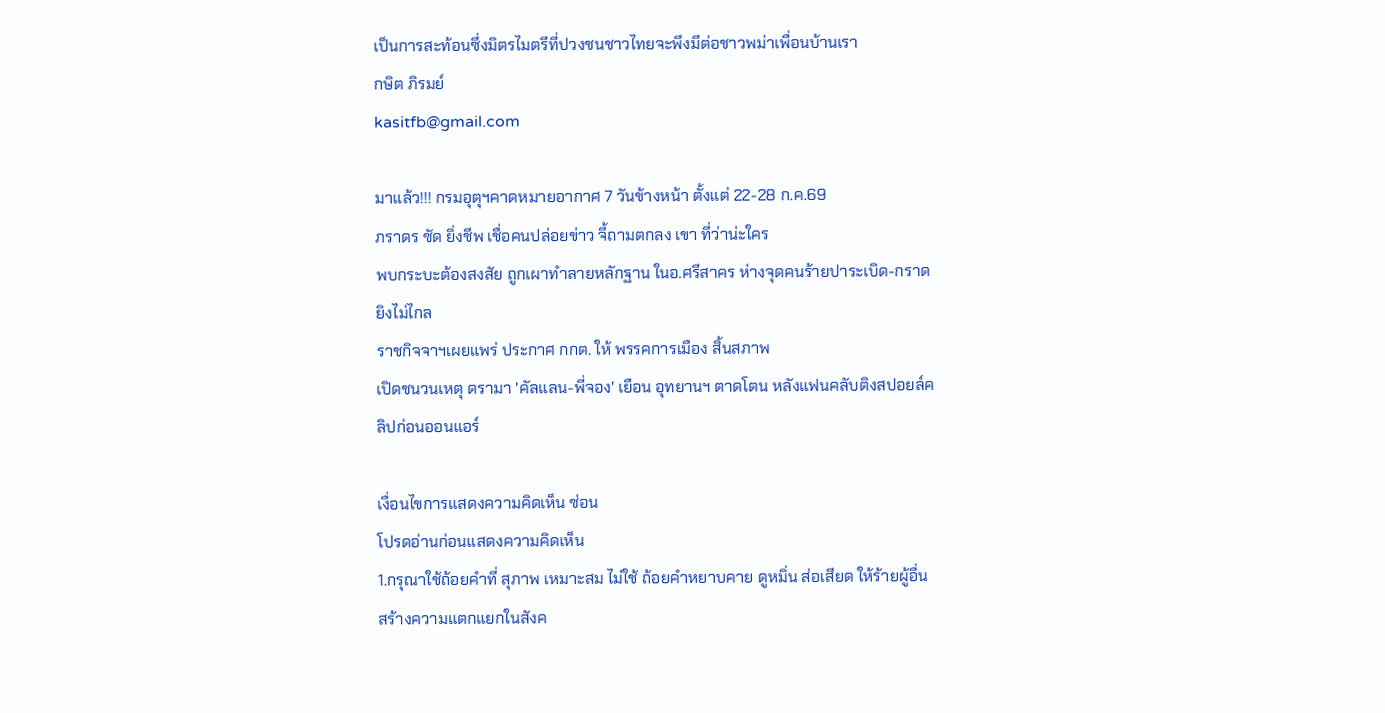เป็นการสะท้อนซึ่งมิตรไมตรีที่ปวงชนชาวไทยจะพึงมีต่อชาวพม่าเพื่อนบ้านเรา
กษิต ภิรมย์
kasitfb@gmail.com

มาแล้ว!!! กรมอุตุฯคาดหมายอากาศ 7 วันข้างหน้า ตั้งแต่ 22-28 ก.ค.69
ภราดร ซัด ยิ่งชีพ เชื่อคนปล่อยข่าว จี้ถามตกลง เขา ที่ว่าน่ะใคร
พบกระบะต้องสงสัย ถูกเผาทำลายหลักฐาน ในอ.ศรีสาคร ห่างจุดคนร้ายปาระเบิด-กราดยิงไม่ไกล
ราชกิจจาฯเผยแพร่ ประกาศ กกต. ให้ พรรคการเมือง สิ้นสภาพ
เปิดชนวนเหตุ ดรามา 'คัลแลน-พี่จอง' เยือน อุทยานฯ ตาดโตน หลังแฟนคลับติงสปอยล์คลิปก่อนออนแอร์

เงื่อนไขการแสดงความคิดเห็น ซ่อน
โปรดอ่านก่อนแสดงความคิดเห็น
1.กรุณาใช้ถ้อยคำที่ สุภาพ เหมาะสม ไม่ใช้ ถ้อยคำหยาบคาย ดูหมิ่น ส่อเสียด ให้ร้ายผู้อื่น สร้างความแตกแยกในสังค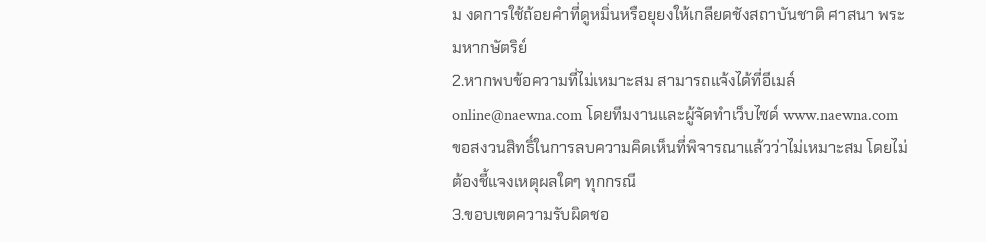ม งดการใช้ถ้อยคำที่ดูหมิ่นหรือยุยงให้เกลียดชังสถาบันชาติ ศาสนา พระมหากษัตริย์
2.หากพบข้อความที่ไม่เหมาะสม สามารถแจ้งได้ที่อีเมล์ online@naewna.com โดยทีมงานและผู้จัดทำเว็บไซด์ www.naewna.com ขอสงวนสิทธิ์ในการลบความคิดเห็นที่พิจารณาแล้วว่าไม่เหมาะสม โดยไม่ต้องชี้แจงเหตุผลใดๆ ทุกกรณี
3.ขอบเขตความรับผิดชอ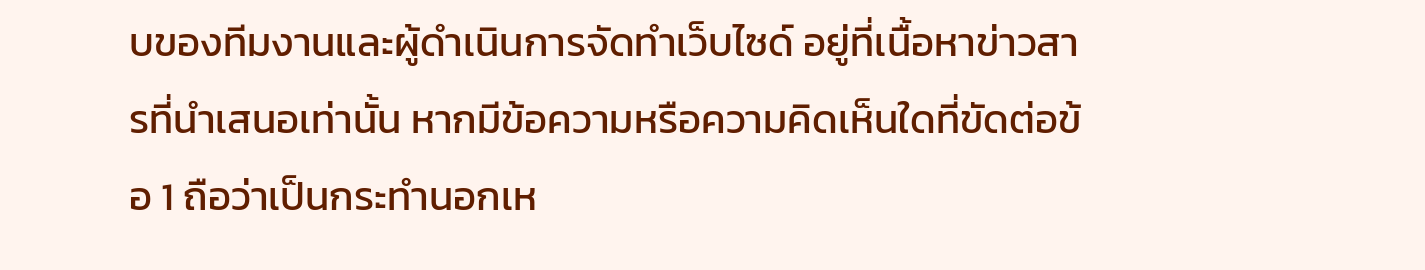บของทีมงานและผู้ดำเนินการจัดทำเว็บไซด์ อยู่ที่เนื้อหาข่าวสารที่นำเสนอเท่านั้น หากมีข้อความหรือความคิดเห็นใดที่ขัดต่อข้อ 1 ถือว่าเป็นกระทำนอกเห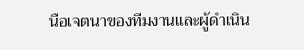นือเจตนาของทีมงานและผู้ดำเนิน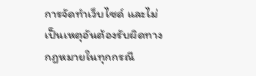การจัดทำเว็บไซด์ และไม่เป็นเหตุอันต้องรับผิดทางกฎหมายในทุกกรณี